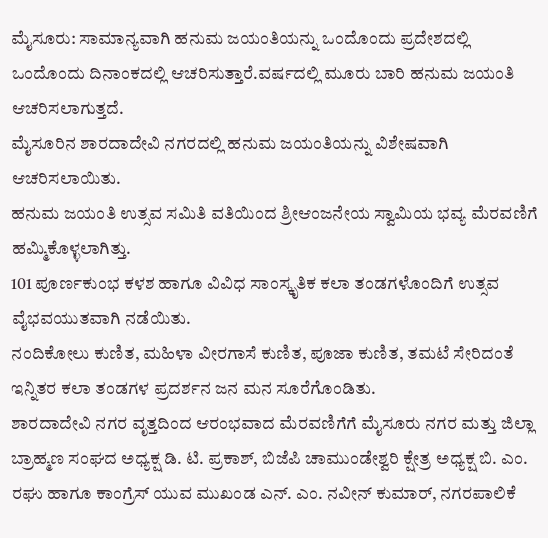ಮೈಸೂರು: ಸಾಮಾನ್ಯವಾಗಿ ಹನುಮ ಜಯಂತಿಯನ್ನು ಒಂದೊಂದು ಪ್ರದೇಶದಲ್ಲಿ ಒಂದೊಂದು ದಿನಾಂಕದಲ್ಲಿ ಆಚರಿಸುತ್ತಾರೆ.ವರ್ಷದಲ್ಲಿ ಮೂರು ಬಾರಿ ಹನುಮ ಜಯಂತಿ ಆಚರಿಸಲಾಗುತ್ತದೆ.
ಮೈಸೂರಿನ ಶಾರದಾದೇವಿ ನಗರದಲ್ಲಿ ಹನುಮ ಜಯಂತಿಯನ್ನು ವಿಶೇಷವಾಗಿ ಆಚರಿಸಲಾಯಿತು.
ಹನುಮ ಜಯಂತಿ ಉತ್ಸವ ಸಮಿತಿ ವತಿಯಿಂದ ಶ್ರೀಆಂಜನೇಯ ಸ್ವಾಮಿಯ ಭವ್ಯ ಮೆರವಣಿಗೆ ಹಮ್ಮಿಕೊಳ್ಳಲಾಗಿತ್ತು.
101 ಪೂರ್ಣಕುಂಭ ಕಳಶ ಹಾಗೂ ವಿವಿಧ ಸಾಂಸ್ಕೃತಿಕ ಕಲಾ ತಂಡಗಳೊಂದಿಗೆ ಉತ್ಸವ ವೈಭವಯುತವಾಗಿ ನಡೆಯಿತು.
ನಂದಿಕೋಲು ಕುಣಿತ, ಮಹಿಳಾ ವೀರಗಾಸೆ ಕುಣಿತ, ಪೂಜಾ ಕುಣಿತ, ತಮಟೆ ಸೇರಿದಂತೆ ಇನ್ನಿತರ ಕಲಾ ತಂಡಗಳ ಪ್ರದರ್ಶನ ಜನ ಮನ ಸೂರೆಗೊಂಡಿತು.
ಶಾರದಾದೇವಿ ನಗರ ವೃತ್ತದಿಂದ ಆರಂಭವಾದ ಮೆರವಣಿಗೆಗೆ ಮೈಸೂರು ನಗರ ಮತ್ತು ಜಿಲ್ಲಾ ಬ್ರಾಹ್ಮಣ ಸಂಘದ ಅಧ್ಯಕ್ಷ ಡಿ. ಟಿ. ಪ್ರಕಾಶ್, ಬಿಜೆಪಿ ಚಾಮುಂಡೇಶ್ವರಿ ಕ್ಷೇತ್ರ ಅಧ್ಯಕ್ಷ ಬಿ. ಎಂ. ರಘು ಹಾಗೂ ಕಾಂಗ್ರೆಸ್ ಯುವ ಮುಖಂಡ ಎನ್. ಎಂ. ನವೀನ್ ಕುಮಾರ್, ನಗರಪಾಲಿಕೆ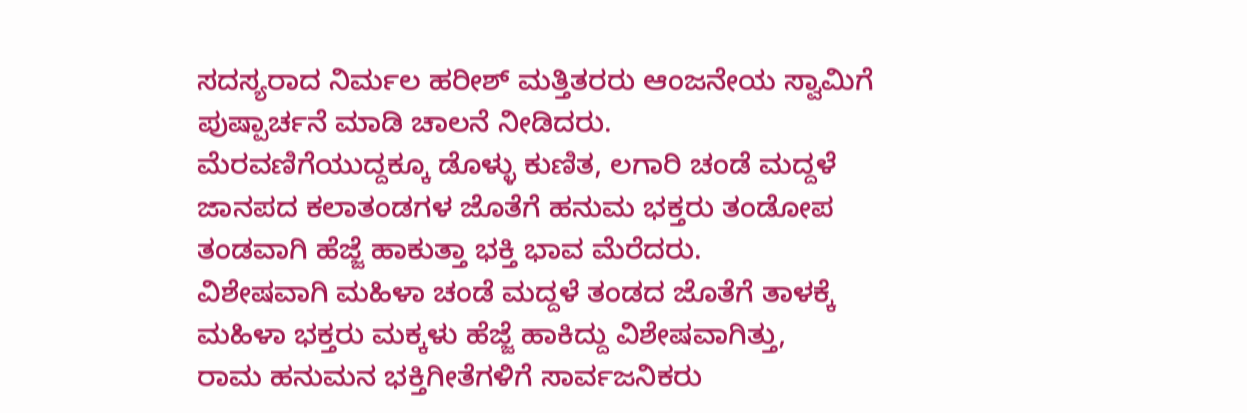ಸದಸ್ಯರಾದ ನಿರ್ಮಲ ಹರೀಶ್ ಮತ್ತಿತರರು ಆಂಜನೇಯ ಸ್ವಾಮಿಗೆ ಪುಷ್ಪಾರ್ಚನೆ ಮಾಡಿ ಚಾಲನೆ ನೀಡಿದರು.
ಮೆರವಣಿಗೆಯುದ್ದಕ್ಕೂ ಡೊಳ್ಳು ಕುಣಿತ, ಲಗಾರಿ ಚಂಡೆ ಮದ್ದಳೆ ಜಾನಪದ ಕಲಾತಂಡಗಳ ಜೊತೆಗೆ ಹನುಮ ಭಕ್ತರು ತಂಡೋಪ ತಂಡವಾಗಿ ಹೆಜ್ಜೆ ಹಾಕುತ್ತಾ ಭಕ್ತಿ ಭಾವ ಮೆರೆದರು.
ವಿಶೇಷವಾಗಿ ಮಹಿಳಾ ಚಂಡೆ ಮದ್ದಳೆ ತಂಡದ ಜೊತೆಗೆ ತಾಳಕ್ಕೆ ಮಹಿಳಾ ಭಕ್ತರು ಮಕ್ಕಳು ಹೆಜ್ಜೆ ಹಾಕಿದ್ದು ವಿಶೇಷವಾಗಿತ್ತು,
ರಾಮ ಹನುಮನ ಭಕ್ತಿಗೀತೆಗಳಿಗೆ ಸಾರ್ವಜನಿಕರು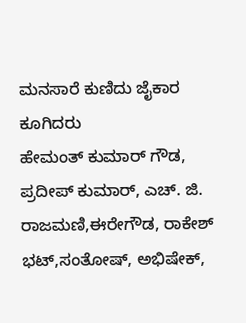ಮನಸಾರೆ ಕುಣಿದು ಜೈಕಾರ ಕೂಗಿದರು
ಹೇಮಂತ್ ಕುಮಾರ್ ಗೌಡ, ಪ್ರದೀಪ್ ಕುಮಾರ್, ಎಚ್. ಜಿ. ರಾಜಮಣಿ,ಈರೇಗೌಡ, ರಾಕೇಶ್ ಭಟ್,ಸಂತೋಷ್, ಅಭಿಷೇಕ್,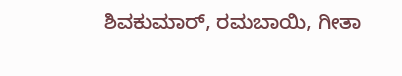ಶಿವಕುಮಾರ್, ರಮಬಾಯಿ, ಗೀತಾ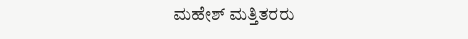ಮಹೇಶ್ ಮತ್ತಿತರರು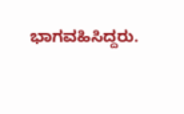ಭಾಗವಹಿಸಿದ್ದರು.